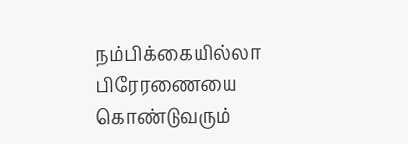நம்பிக்கையில்லா பிரேரணையை கொண்டுவரும்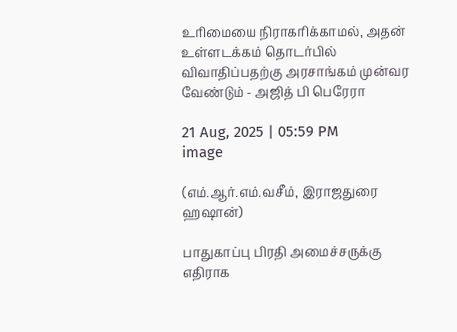உரிமையை நிராகரிக்காமல், அதன் உள்ளடக்கம் தொடர்பில் விவாதிப்பதற்கு அரசாங்கம் முன்வர வேண்டும் - அஜித் பி பெரேரா

21 Aug, 2025 | 05:59 PM
image

(எம்.ஆர்.எம்.வசீம், இராஜதுரை ஹஷான்)

பாதுகாப்பு பிரதி அமைச்சருக்கு எதிராக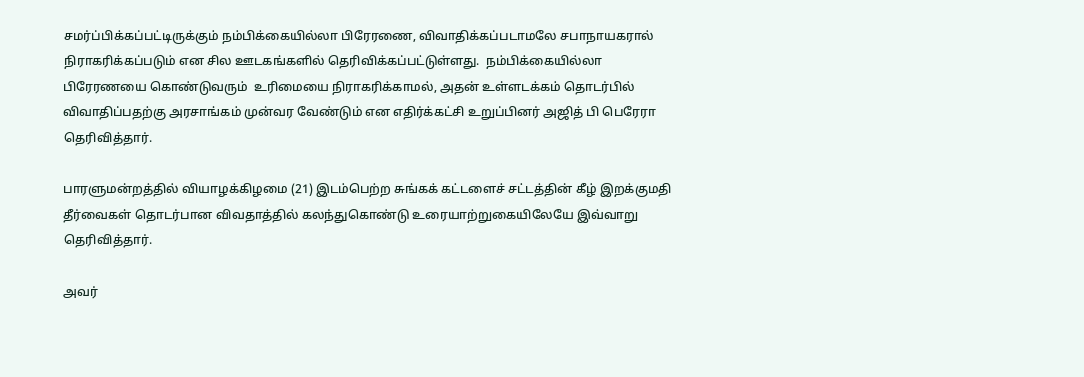சமர்ப்பிக்கப்பட்டிருக்கும் நம்பிக்கையில்லா பிரேரணை, விவாதிக்கப்படாமலே சபாநாயகரால் நிராகரிக்கப்படும் என சில ஊடகங்களில் தெரிவிக்கப்பட்டுள்ளது.  நம்பிக்கையில்லா பிரேரணயை கொண்டுவரும்  உரிமையை நிராகரிக்காமல், அதன் உள்ளடக்கம் தொடர்பில் விவாதிப்பதற்கு அரசாங்கம் முன்வர வேண்டும் என எதிர்க்கட்சி உறுப்பினர் அஜித் பி பெரேரா தெரிவித்தார்.

பாரளுமன்றத்தில் வியாழக்கிழமை (21) இடம்பெற்ற சுங்கக் கட்டளைச் சட்டத்தின் கீழ் இறக்குமதி தீர்வைகள் தொடர்பான விவதாத்தில் கலந்துகொண்டு உரையாற்றுகையிலேயே இவ்வாறு தெரிவித்தார்.

அவர்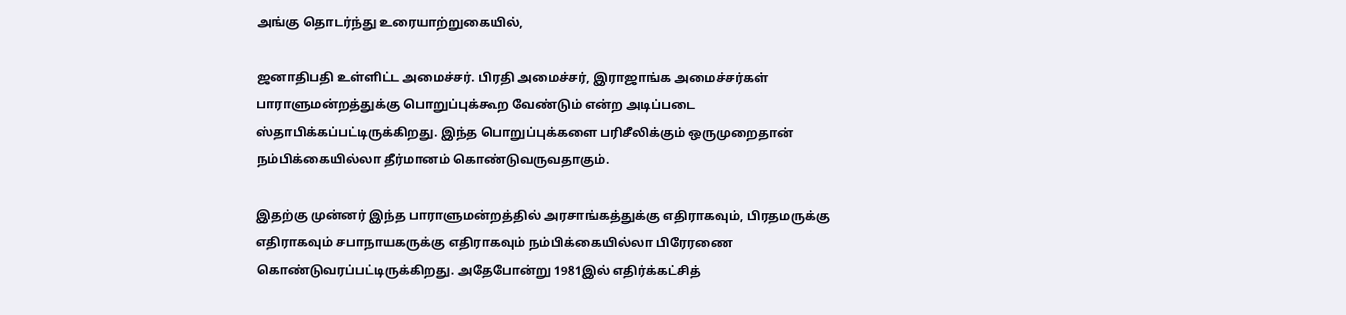அங்கு தொடர்ந்து உரையாற்றுகையில்,

ஜனாதிபதி உள்ளிட்ட அமைச்சர். பிரதி அமைச்சர், இராஜாங்க அமைச்சர்கள் பாராளுமன்றத்துக்கு பொறுப்புக்கூற வேண்டும் என்ற அடிப்படை ஸ்தாபிக்கப்பட்டிருக்கிறது. இந்த பொறுப்புக்களை பரிசீலிக்கும் ஒருமுறைதான் நம்பிக்கையில்லா தீர்மானம் கொண்டுவருவதாகும்.

இதற்கு முன்னர் இந்த பாராளுமன்றத்தில் அரசாங்கத்துக்கு எதிராகவும், பிரதமருக்கு எதிராகவும் சபாநாயகருக்கு எதிராகவும் நம்பிக்கையில்லா பிரேரணை கொண்டுவரப்பட்டிருக்கிறது. அதேபோன்று 1981இல் எதிர்க்கட்சித்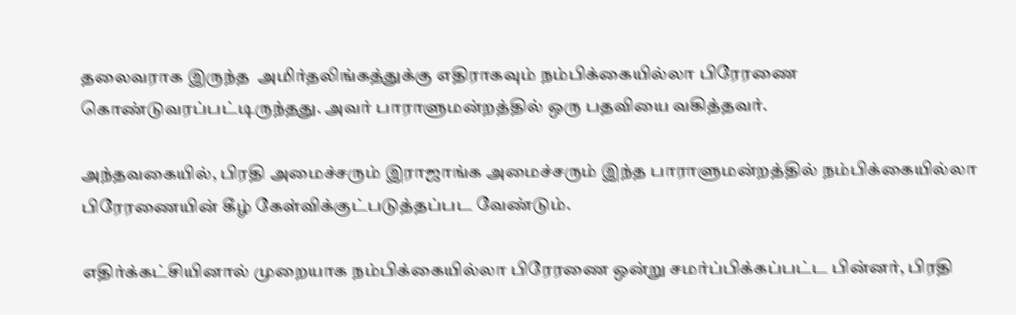தலைவராக இருந்த  அமிர்தலிங்கத்துக்கு எதிராகவும் நம்பிக்கையில்லா பிரேரணை கொண்டுவரப்பட்டிருந்தது. அவர் பாராளுமன்றத்தில் ஒரு பதவியை வகித்தவர்.

அந்தவகையில், பிரதி அமைச்சரும் இராஜாங்க அமைச்சரும் இந்த பாராளுமன்றத்தில் நம்பிக்கையில்லா பிரேரணையின் கீழ் கேள்விக்குட்படுத்தப்பட வேண்டும்.

எதிர்க்கட்சியினால் முறையாக நம்பிக்கையில்லா பிரேரணை ஒன்று சமர்ப்பிக்கப்பட்ட பின்னர், பிரதி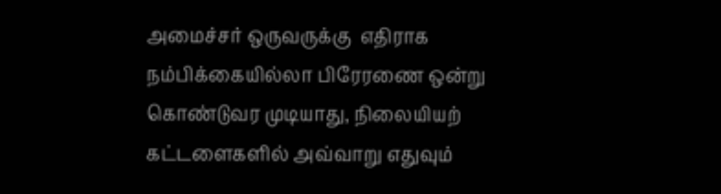அமைச்சர் ஒருவருக்கு  எதிராக நம்பிக்கையில்லா பிரேரணை ஒன்று கொண்டுவர முடியாது, நிலையியற் கட்டளைகளில் அவ்வாறு எதுவும்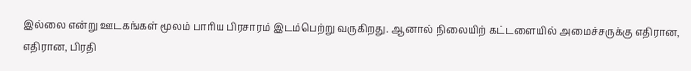இல்லை என்று ஊடகங்கள் மூலம் பாரிய பிரசாரம் இடம்பெற்று வருகிறது. ஆனால் நிலையிற் கட்டளையில் அமைச்சருக்கு எதிரான, எதிரான, பிரதி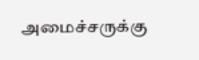அமைச்சருக்கு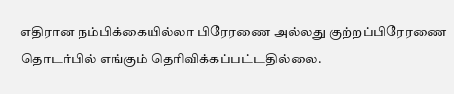எதிரான நம்பிக்கையில்லா பிரேரணை அல்லது குற்றப்பிரேரணை தொடர்பில் எங்கும் தெரிவிக்கப்பட்டதில்லை.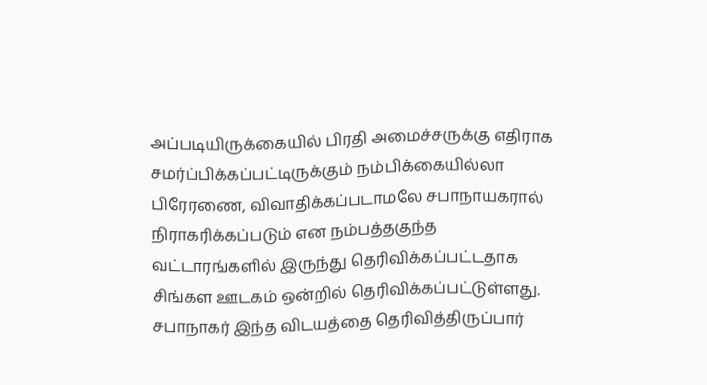அப்படியிருக்கையில் பிரதி அமைச்சருக்கு எதிராக சமர்ப்பிக்கப்பட்டிருக்கும் நம்பிக்கையில்லா பிரேரணை, விவாதிக்கப்படாமலே சபாநாயகரால் நிராகரிக்கப்படும் என நம்பத்தகுந்த வட்டாரங்களில் இருந்து தெரிவிக்கப்பட்டதாக சிங்கள ஊடகம் ஒன்றில் தெரிவிக்கப்பட்டுள்ளது. சபாநாகர் இந்த விடயத்தை தெரிவித்திருப்பார்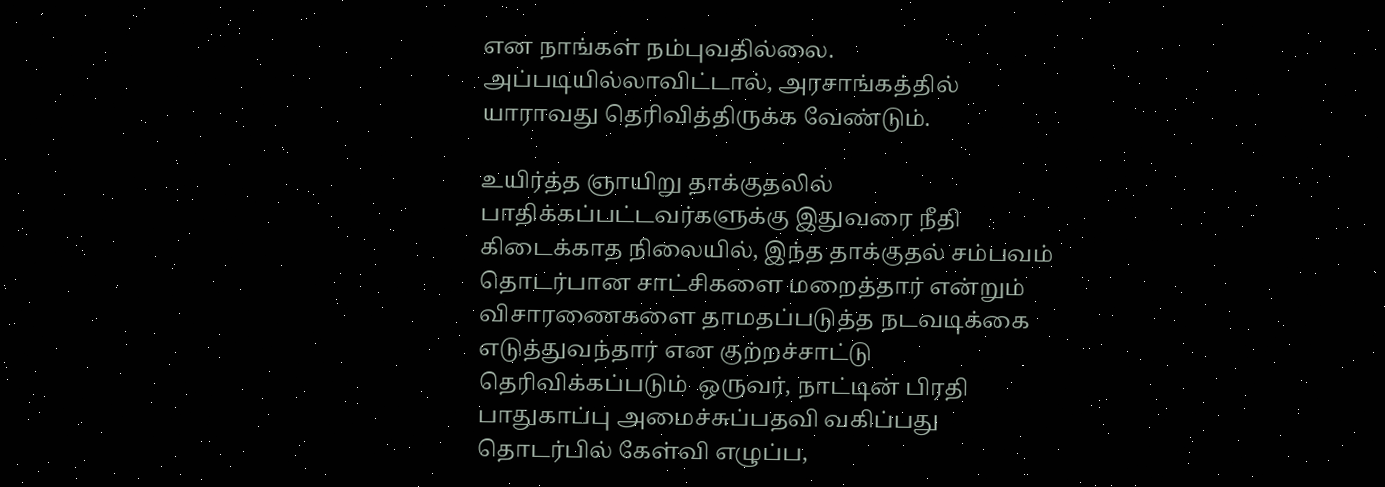என நாங்கள் நம்புவதில்லை. அப்படியில்லாவிட்டால், அரசாங்கத்தில் யாராவது தெரிவித்திருக்க வேண்டும்.

உயிர்த்த ஞாயிறு தாக்குதலில் பாதிக்கப்பட்டவர்களுக்கு இதுவரை நீதி கிடைக்காத நிலையில், இந்த தாக்குதல் சம்பவம் தொடர்பான சாட்சிகளை மறைத்தார் என்றும் விசாரணைகளை தாமதப்படுத்த நடவடிக்கை எடுத்துவந்தார் என குற்றச்சாட்டு தெரிவிக்கப்படும்  ஒருவர், நாட்டின் பிரதி பாதுகாப்பு அமைச்சுப்பதவி வகிப்பது தொடர்பில் கேள்வி எழுப்ப,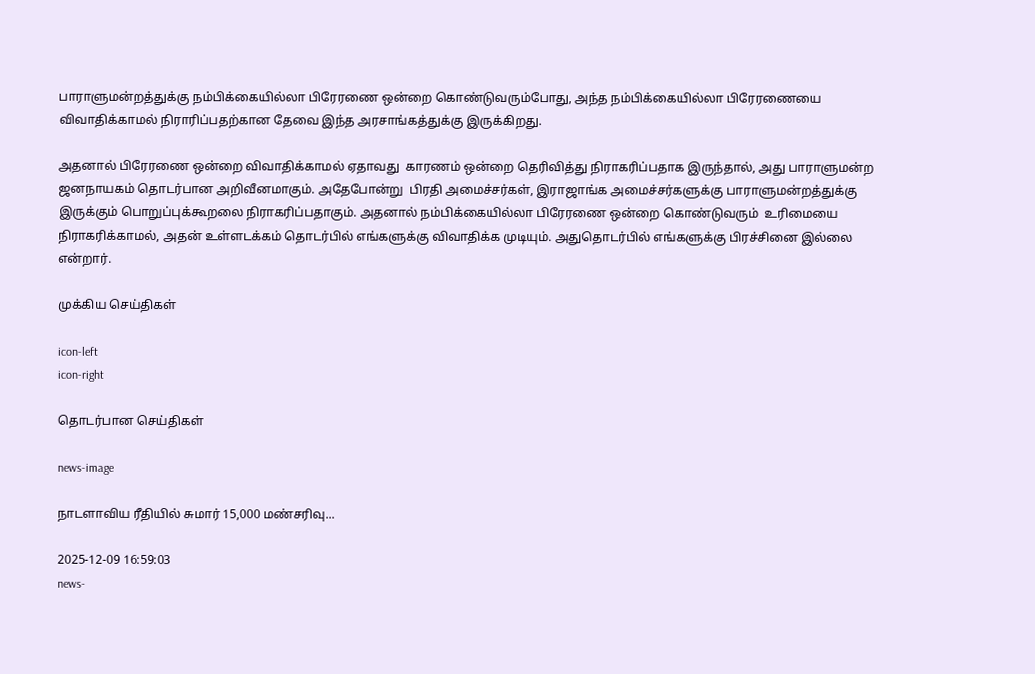பாராளுமன்றத்துக்கு நம்பிக்கையில்லா பிரேரணை ஒன்றை கொண்டுவரும்போது, அந்த நம்பிக்கையில்லா பிரேரணையை விவாதிக்காமல் நிராரிப்பதற்கான தேவை இந்த அரசாங்கத்துக்கு இருக்கிறது.

அதனால் பிரேரணை ஒன்றை விவாதிக்காமல் ஏதாவது  காரணம் ஒன்றை தெரிவித்து நிராகரிப்பதாக இருந்தால், அது பாராளுமன்ற ஜனநாயகம் தொடர்பான அறிவீனமாகும். அதேபோன்று  பிரதி அமைச்சர்கள், இராஜாங்க அமைச்சர்களுக்கு பாராளுமன்றத்துக்கு இருக்கும் பொறுப்புக்கூறலை நிராகரிப்பதாகும். அதனால் நம்பிக்கையில்லா பிரேரணை ஒன்றை கொண்டுவரும்  உரிமையை நிராகரிக்காமல், அதன் உள்ளடக்கம் தொடர்பில் எங்களுக்கு விவாதிக்க முடியும். அதுதொடர்பில் எங்களுக்கு பிரச்சினை இல்லை என்றார்.

முக்கிய செய்திகள்

icon-left
icon-right

தொடர்பான செய்திகள்

news-image

நாடளாவிய ரீதியில் சுமார் 15,000 மண்சரிவு...

2025-12-09 16:59:03
news-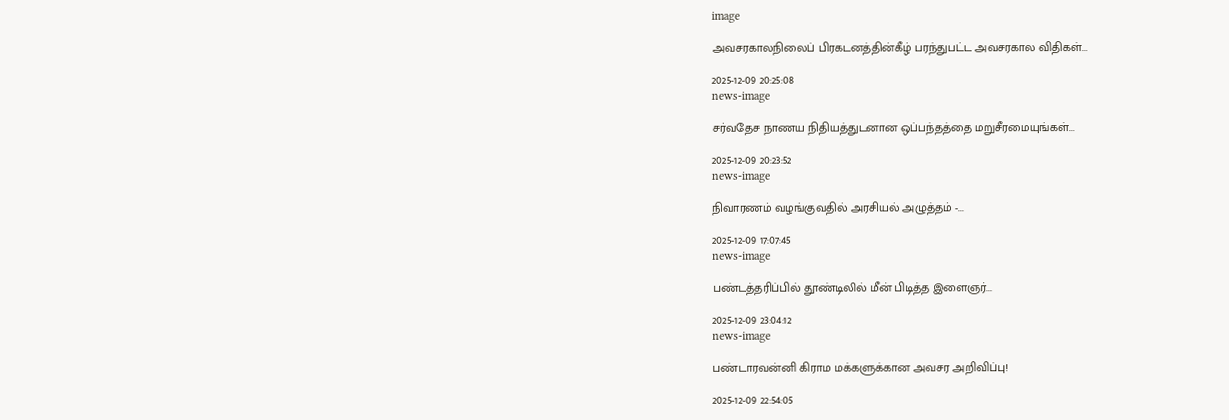image

அவசரகாலநிலைப் பிரகடனத்தின்கீழ் பரந்துபட்ட அவசரகால விதிகள்...

2025-12-09 20:25:08
news-image

சர்வதேச நாணய நிதியத்துடனான ஒப்பந்தத்தை மறுசீரமையுங்கள்...

2025-12-09 20:23:52
news-image

நிவாரணம் வழங்குவதில் அரசியல் அழுத்தம் -...

2025-12-09 17:07:45
news-image

பண்டத்தரிப்பில் தூண்டிலில் மீன் பிடித்த இளைஞர்...

2025-12-09 23:04:12
news-image

பண்டாரவன்னி கிராம மக்களுக்கான அவசர அறிவிப்பு!

2025-12-09 22:54:05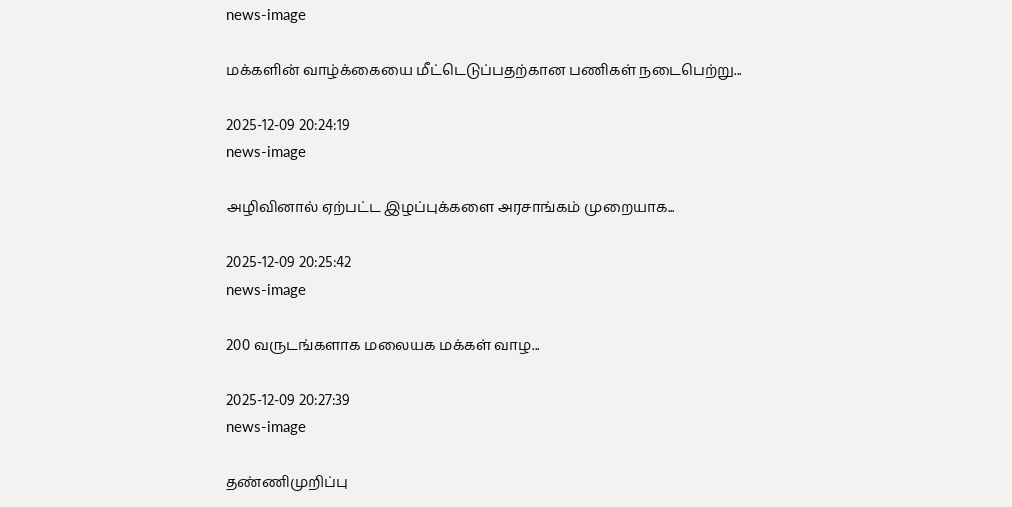news-image

மக்களின் வாழ்க்கையை மீட்டெடுப்பதற்கான பணிகள் நடைபெற்று...

2025-12-09 20:24:19
news-image

அழிவினால் ஏற்பட்ட இழப்புக்களை அரசாங்கம் முறையாக...

2025-12-09 20:25:42
news-image

200 வருடங்களாக மலையக மக்கள் வாழ...

2025-12-09 20:27:39
news-image

தண்ணிமுறிப்பு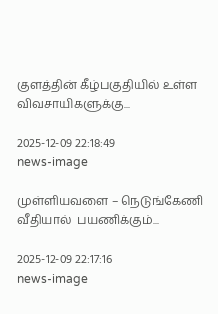குளத்தின் கீழ்பகுதியில் உள்ள விவசாயிகளுக்கு...

2025-12-09 22:18:49
news-image

முள்ளியவளை – நெடுங்கேணி வீதியால்  பயணிக்கும்...

2025-12-09 22:17:16
news-image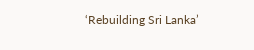‘Rebuilding Sri Lanka’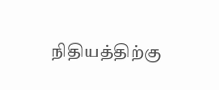நிதியத்திற்கு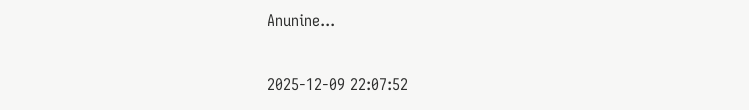Anunine...

2025-12-09 22:07:52